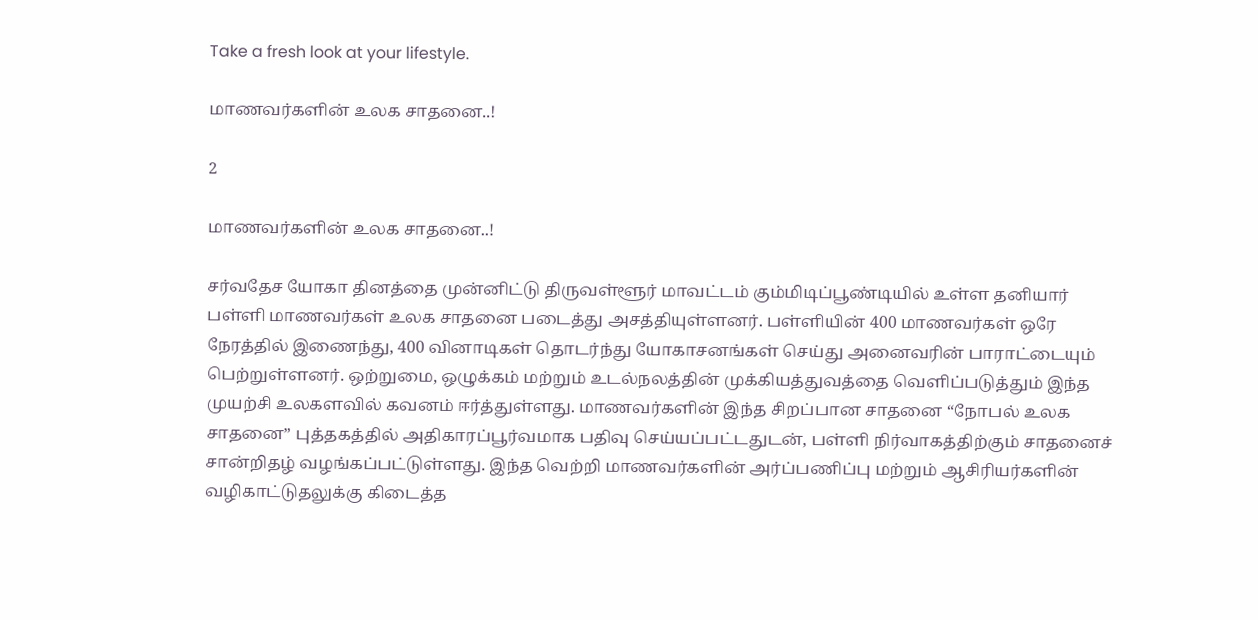Take a fresh look at your lifestyle.

மாணவர்களின் உலக சாதனை..!

2

மாணவர்களின் உலக சாதனை..!

சர்வதேச யோகா தினத்தை முன்னிட்டு திருவள்ளூர் மாவட்டம் கும்மிடிப்பூண்டியில் உள்ள தனியார் பள்ளி மாணவர்கள் உலக சாதனை படைத்து அசத்தியுள்ளனர். பள்ளியின் 400 மாணவர்கள் ஒரே நேரத்தில் இணைந்து, 400 வினாடிகள் தொடர்ந்து யோகாசனங்கள் செய்து அனைவரின் பாராட்டையும் பெற்றுள்ளனர். ஒற்றுமை, ஒழுக்கம் மற்றும் உடல்நலத்தின் முக்கியத்துவத்தை வெளிப்படுத்தும் இந்த முயற்சி உலகளவில் கவனம் ஈர்த்துள்ளது. மாணவர்களின் இந்த சிறப்பான சாதனை “நோபல் உலக சாதனை” புத்தகத்தில் அதிகாரப்பூர்வமாக பதிவு செய்யப்பட்டதுடன், பள்ளி நிர்வாகத்திற்கும் சாதனைச் சான்றிதழ் வழங்கப்பட்டுள்ளது. இந்த வெற்றி மாணவர்களின் அர்ப்பணிப்பு மற்றும் ஆசிரியர்களின் வழிகாட்டுதலுக்கு கிடைத்த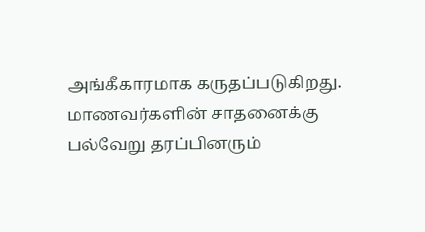அங்கீகாரமாக கருதப்படுகிறது. மாணவர்களின் சாதனைக்கு பல்வேறு தரப்பினரும்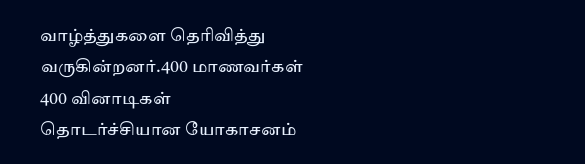வாழ்த்துகளை தெரிவித்து வருகின்றனர்.400 மாணவர்கள் 400 வினாடிகள் தொடர்ச்சியான யோகாசனம்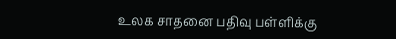உலக சாதனை பதிவு பள்ளிக்கு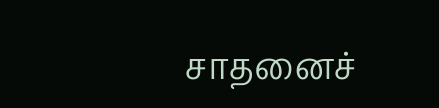சாதனைச்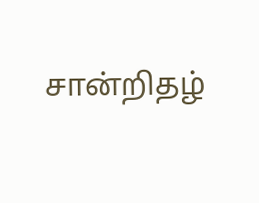சான்றிதழ்